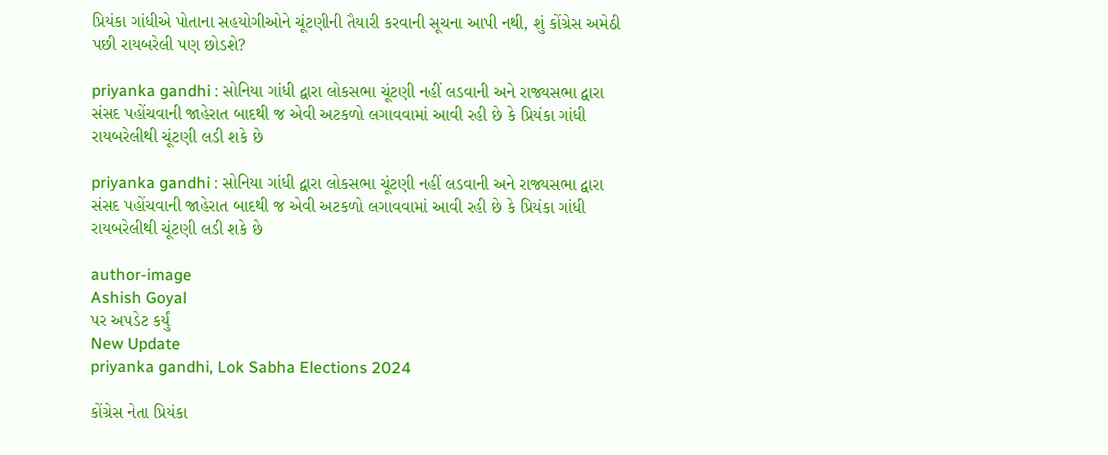પ્રિયંકા ગાંધીએ પોતાના સહયોગીઓને ચૂંટણીની તૈયારી કરવાની સૂચના આપી નથી, શું કોંગ્રેસ અમેઠી પછી રાયબરેલી પણ છોડશે?

priyanka gandhi : સોનિયા ગાંધી દ્વારા લોકસભા ચૂંટણી નહીં લડવાની અને રાજ્યસભા દ્વારા સંસદ પહોંચવાની જાહેરાત બાદથી જ એવી અટકળો લગાવવામાં આવી રહી છે કે પ્રિયંકા ગાંધી રાયબરેલીથી ચૂંટણી લડી શકે છે

priyanka gandhi : સોનિયા ગાંધી દ્વારા લોકસભા ચૂંટણી નહીં લડવાની અને રાજ્યસભા દ્વારા સંસદ પહોંચવાની જાહેરાત બાદથી જ એવી અટકળો લગાવવામાં આવી રહી છે કે પ્રિયંકા ગાંધી રાયબરેલીથી ચૂંટણી લડી શકે છે

author-image
Ashish Goyal
પર અપડેટ કર્યું
New Update
priyanka gandhi, Lok Sabha Elections 2024

કોંગ્રેસ નેતા પ્રિયંકા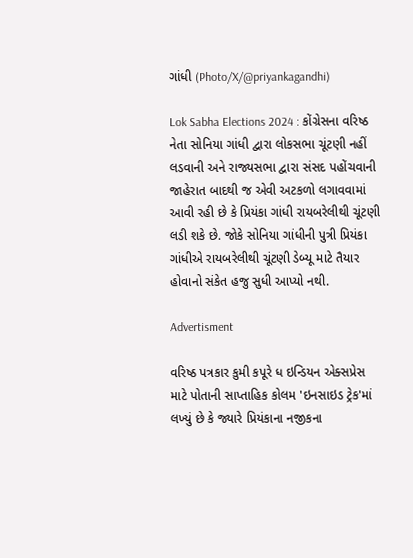ગાંધી (Photo/X/@priyankagandhi)

Lok Sabha Elections 2024 : કોંગ્રેસના વરિષ્ઠ નેતા સોનિયા ગાંધી દ્વારા લોકસભા ચૂંટણી નહીં લડવાની અને રાજ્યસભા દ્વારા સંસદ પહોંચવાની જાહેરાત બાદથી જ એવી અટકળો લગાવવામાં આવી રહી છે કે પ્રિયંકા ગાંધી રાયબરેલીથી ચૂંટણી લડી શકે છે. જોકે સોનિયા ગાંધીની પુત્રી પ્રિયંકા ગાંધીએ રાયબરેલીથી ચૂંટણી ડેબ્યૂ માટે તૈયાર હોવાનો સંકેત હજુ સુધી આપ્યો નથી.

Advertisment

વરિષ્ઠ પત્રકાર કુમી કપૂરે ધ ઇન્ડિયન એક્સપ્રેસ માટે પોતાની સાપ્તાહિક કોલમ 'ઇનસાઇડ ટ્રેક'માં લખ્યું છે કે જ્યારે પ્રિયંકાના નજીકના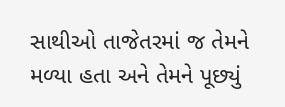સાથીઓ તાજેતરમાં જ તેમને મળ્યા હતા અને તેમને પૂછ્યું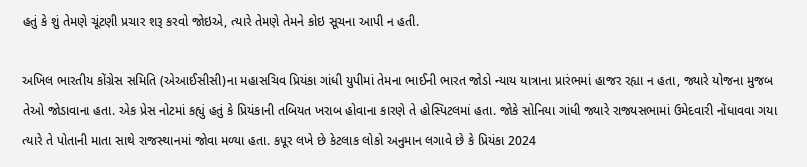હતું કે શું તેમણે ચૂંટણી પ્રચાર શરૂ કરવો જોઇએ, ત્યારે તેમણે તેમને કોઇ સૂચના આપી ન હતી.

અખિલ ભારતીય કોંગ્રેસ સમિતિ (એઆઈસીસી)ના મહાસચિવ પ્રિયંકા ગાંધી યુપીમાં તેમના ભાઈની ભારત જોડો ન્યાય યાત્રાના પ્રારંભમાં હાજર રહ્યા ન હતા, જ્યારે યોજના મુજબ તેઓ જોડાવાના હતા. એક પ્રેસ નોટમાં કહ્યું હતું કે પ્રિયંકાની તબિયત ખરાબ હોવાના કારણે તે હોસ્પિટલમાં હતા. જોકે સોનિયા ગાંધી જ્યારે રાજ્યસભામાં ઉમેદવારી નોંધાવવા ગયા ત્યારે તે પોતાની માતા સાથે રાજસ્થાનમાં જોવા મળ્યા હતા. કપૂર લખે છે કેટલાક લોકો અનુમાન લગાવે છે કે પ્રિયંકા 2024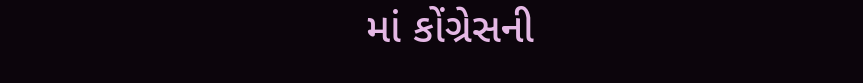માં કોંગ્રેસની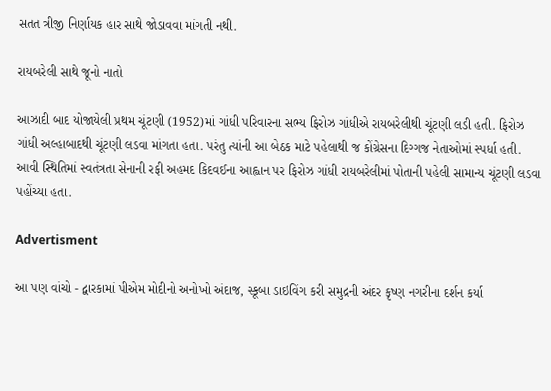સતત ત્રીજી નિર્ણાયક હાર સાથે જોડાવવા માંગતી નથી.

રાયબરેલી સાથે જૂનો નાતો

આઝાદી બાદ યોજાયેલી પ્રથમ ચૂંટણી (1952)માં ગાંધી પરિવારના સભ્ય ફિરોઝ ગાંધીએ રાયબરેલીથી ચૂંટણી લડી હતી. ફિરોઝ ગાંધી અલ્હાબાદથી ચૂંટણી લડવા માંગતા હતા. પરંતુ ત્યાંની આ બેઠક માટે પહેલાથી જ કોંગ્રેસના દિગ્ગજ નેતાઓમાં સ્પર્ધા હતી. આવી સ્થિતિમાં સ્વતંત્રતા સેનાની રફી અહમદ કિદવઈના આહ્વાન પર ફિરોઝ ગાંધી રાયબરેલીમાં પોતાની પહેલી સામાન્ય ચૂંટણી લડવા પહોંચ્યા હતા.

Advertisment

આ પણ વાંચો - દ્વારકામાં પીએમ મોદીનો અનોખો અંદાજ, સ્કૂબા ડાઇવિંગ કરી સમુદ્રની અંદર કૃષ્ણ નગરીના દર્શન કર્યા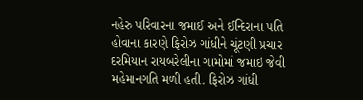નહેરુ પરિવારના જમાઈ અને ઈન્દિરાના પતિ હોવાના કારણે ફિરોઝ ગાંધીને ચૂંટણી પ્રચાર દરમિયાન રાયબરેલીના ગામોમાં જમાઇ જેવી મહેમાનગતિ મળી હતી. ફિરોઝ ગાંધી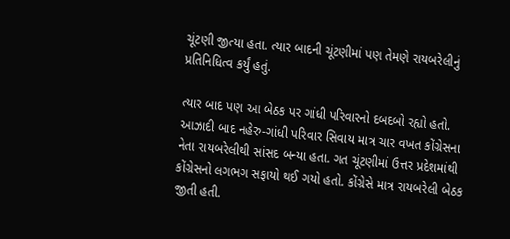ચૂંટણી જીત્યા હતા. ત્યાર બાદની ચૂંટણીમાં પણ તેમણે રાયબરેલીનું પ્રતિનિધિત્વ કર્યું હતું.

ત્યાર બાદ પણ આ બેઠક પર ગાંધી પરિવારનો દબદબો રહ્યો હતો. આઝાદી બાદ નહેરુ-ગાંધી પરિવાર સિવાય માત્ર ચાર વખત કોંગ્રેસના નેતા રાયબરેલીથી સાંસદ બન્યા હતા. ગત ચૂંટણીમાં ઉત્તર પ્રદેશમાંથી કોંગ્રેસનો લગભગ સફાયો થઈ ગયો હતો. કોંગ્રેસે માત્ર રાયબરેલી બેઠક જીતી હતી.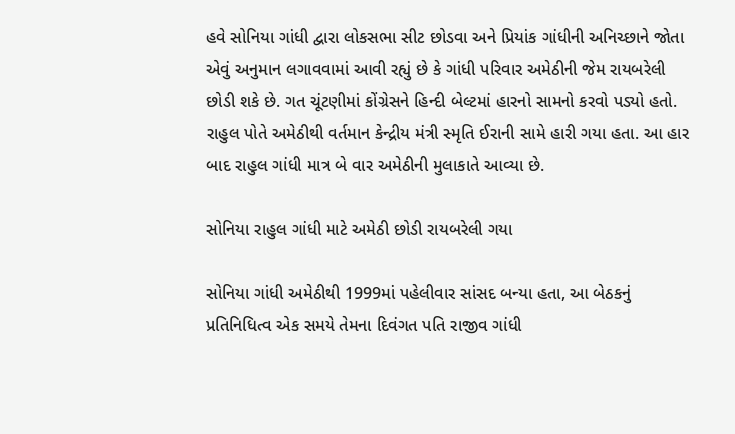હવે સોનિયા ગાંધી દ્વારા લોકસભા સીટ છોડવા અને પ્રિયાંક ગાંધીની અનિચ્છાને જોતા એવું અનુમાન લગાવવામાં આવી રહ્યું છે કે ગાંધી પરિવાર અમેઠીની જેમ રાયબરેલી છોડી શકે છે. ગત ચૂંટણીમાં કોંગ્રેસને હિન્દી બેલ્ટમાં હારનો સામનો કરવો પડ્યો હતો. રાહુલ પોતે અમેઠીથી વર્તમાન કેન્દ્રીય મંત્રી સ્મૃતિ ઈરાની સામે હારી ગયા હતા. આ હાર બાદ રાહુલ ગાંધી માત્ર બે વાર અમેઠીની મુલાકાતે આવ્યા છે.

સોનિયા રાહુલ ગાંધી માટે અમેઠી છોડી રાયબરેલી ગયા

સોનિયા ગાંધી અમેઠીથી 1999માં પહેલીવાર સાંસદ બન્યા હતા, આ બેઠકનું પ્રતિનિધિત્વ એક સમયે તેમના દિવંગત પતિ રાજીવ ગાંધી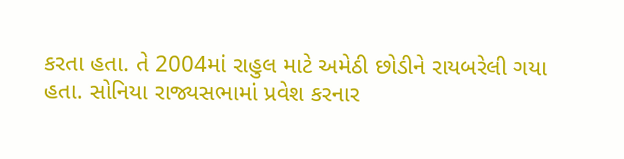કરતા હતા. તે 2004માં રાહુલ માટે અમેઠી છોડીને રાયબરેલી ગયા હતા. સોનિયા રાજ્યસભામાં પ્રવેશ કરનાર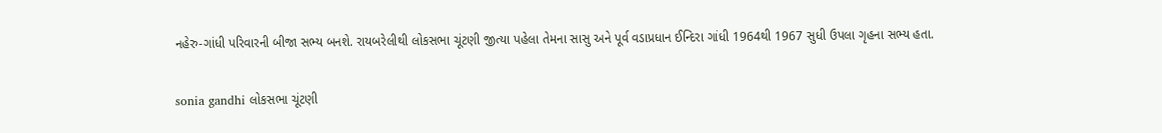નહેરુ-ગાંધી પરિવારની બીજા સભ્ય બનશે. રાયબરેલીથી લોકસભા ચૂંટણી જીત્યા પહેલા તેમના સાસુ અને પૂર્વ વડાપ્રધાન ઈન્દિરા ગાંધી 1964થી 1967 સુધી ઉપલા ગૃહના સભ્ય હતા.

sonia gandhi લોકસભા ચૂંટણી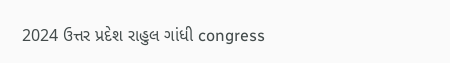2024 ઉત્તર પ્રદેશ રાહુલ ગાંધી congress